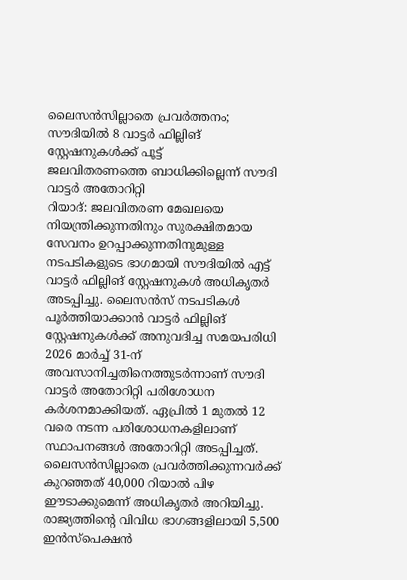ലൈസൻസില്ലാതെ പ്രവർത്തനം; സൗദിയിൽ 8 വാട്ടർ ഫില്ലിങ് സ്റ്റേഷനുകൾക്ക് പൂട്ട്
ജലവിതരണത്തെ ബാധിക്കില്ലെന്ന് സൗദി വാട്ടർ അതോറിറ്റി
റിയാദ്: ജലവിതരണ മേഖലയെ നിയന്ത്രിക്കുന്നതിനും സുരക്ഷിതമായ സേവനം ഉറപ്പാക്കുന്നതിനുമുള്ള നടപടികളുടെ ഭാഗമായി സൗദിയിൽ എട്ട് വാട്ടർ ഫില്ലിങ് സ്റ്റേഷനുകൾ അധികൃതർ അടപ്പിച്ചു. ലൈസൻസ് നടപടികൾ പൂർത്തിയാക്കാൻ വാട്ടർ ഫില്ലിങ് സ്റ്റേഷനുകൾക്ക് അനുവദിച്ച സമയപരിധി 2026 മാർച്ച് 31-ന് അവസാനിച്ചതിനെത്തുടർന്നാണ് സൗദി വാട്ടർ അതോറിറ്റി പരിശോധന കർശനമാക്കിയത്. ഏപ്രിൽ 1 മുതൽ 12 വരെ നടന്ന പരിശോധനകളിലാണ് സ്ഥാപനങ്ങൾ അതോറിറ്റി അടപ്പിച്ചത്. ലൈസൻസില്ലാതെ പ്രവർത്തിക്കുന്നവർക്ക് കുറഞ്ഞത് 40,000 റിയാൽ പിഴ ഈടാക്കുമെന്ന് അധികൃതർ അറിയിച്ചു.
രാജ്യത്തിന്റെ വിവിധ ഭാഗങ്ങളിലായി 5,500 ഇൻസ്പെക്ഷൻ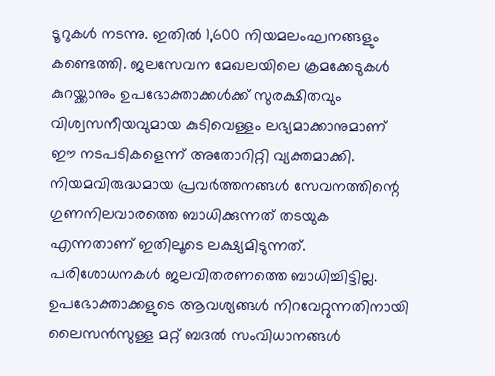ടൂറുകൾ നടന്നു. ഇതിൽ 1,600 നിയമലംഘനങ്ങളും കണ്ടെത്തി. ജലസേവന മേഖലയിലെ ക്രമക്കേടുകൾ കുറയ്ക്കാനും ഉപഭോക്താക്കൾക്ക് സുരക്ഷിതവും വിശ്വസനീയവുമായ കുടിവെള്ളം ലഭ്യമാക്കാനുമാണ് ഈ നടപടികളെന്ന് അതോറിറ്റി വ്യക്തമാക്കി. നിയമവിരുദ്ധമായ പ്രവർത്തനങ്ങൾ സേവനത്തിന്റെ ഗുണനിലവാരത്തെ ബാധിക്കുന്നത് തടയുക എന്നതാണ് ഇതിലൂടെ ലക്ഷ്യമിടുന്നത്.
പരിശോധനകൾ ജലവിതരണത്തെ ബാധിച്ചിട്ടില്ല. ഉപഭോക്താക്കളുടെ ആവശ്യങ്ങൾ നിറവേറ്റുന്നതിനായി ലൈസൻസുള്ള മറ്റ് ബദൽ സംവിധാനങ്ങൾ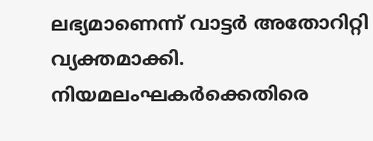ലഭ്യമാണെന്ന് വാട്ടർ അതോറിറ്റി വ്യക്തമാക്കി. നിയമലംഘകർക്കെതിരെ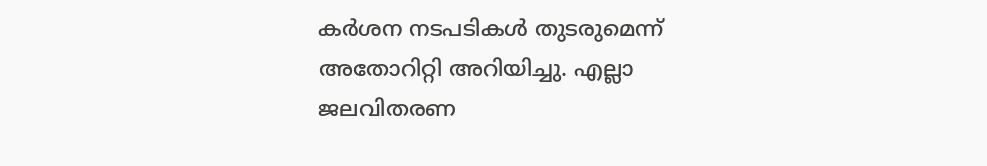കർശന നടപടികൾ തുടരുമെന്ന് അതോറിറ്റി അറിയിച്ചു. എല്ലാ ജലവിതരണ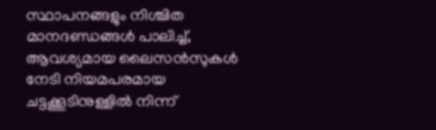സ്ഥാപനങ്ങളും നിശ്ചിത മാനദണ്ഡങ്ങൾ പാലിച്ച്, ആവശ്യമായ ലൈസൻസുകൾ നേടി നിയമപരമായ ചട്ടക്കൂടിനുള്ളിൽ നിന്ന്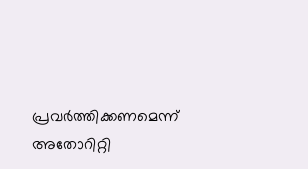പ്രവർത്തിക്കണമെന്ന് അതോറിറ്റി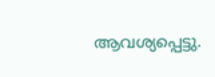ആവശ്യപ്പെട്ടു.